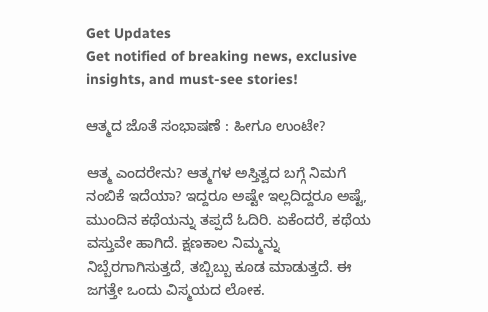Get Updates
Get notified of breaking news, exclusive insights, and must-see stories!

ಆತ್ಮದ ಜೊತೆ ಸಂಭಾಷಣೆ : ಹೀಗೂ ಉಂಟೇ?

ಆತ್ಮ ಎಂದರೇನು? ಆತ್ಮಗಳ ಅಸ್ತಿತ್ವದ ಬಗ್ಗೆ ನಿಮಗೆ ನಂಬಿಕೆ ಇದೆಯಾ? ಇದ್ದರೂ ಅಷ್ಟೇ ಇಲ್ಲದಿದ್ದರೂ ಅಷ್ಟೆ, ಮುಂದಿನ ಕಥೆಯನ್ನು ತಪ್ಪದೆ ಓದಿರಿ. ಏಕೆಂದರೆ, ಕಥೆಯ ವಸ್ತುವೇ ಹಾಗಿದೆ. ಕ್ಷಣಕಾಲ ನಿಮ್ಮನ್ನು ನಿಬ್ಬೆರಗಾಗಿಸುತ್ತದೆ, ತಬ್ಬಿಬ್ಬು ಕೂಡ ಮಾಡುತ್ತದೆ. ಈ ಜಗತ್ತೇ ಒಂದು ವಿಸ್ಮಯದ ಲೋಕ.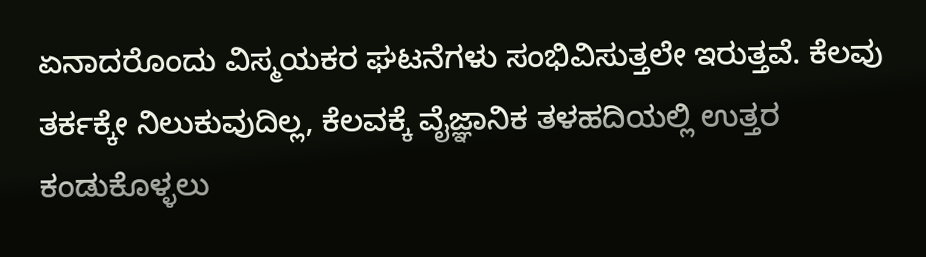ಏನಾದರೊಂದು ವಿಸ್ಮಯಕರ ಘಟನೆಗಳು ಸಂಭಿವಿಸುತ್ತಲೇ ಇರುತ್ತವೆ. ಕೆಲವು ತರ್ಕಕ್ಕೇ ನಿಲುಕುವುದಿಲ್ಲ, ಕೆಲವಕ್ಕೆ ವೈಜ್ಞಾನಿಕ ತಳಹದಿಯಲ್ಲಿ ಉತ್ತರ ಕಂಡುಕೊಳ್ಳಲು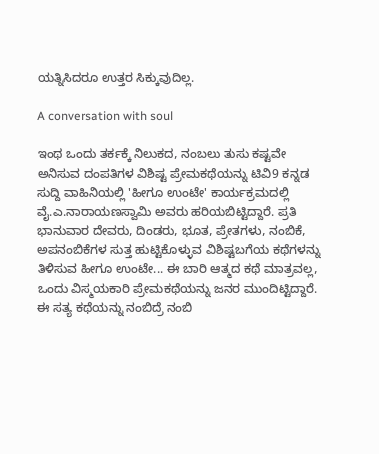ಯತ್ನಿಸಿದರೂ ಉತ್ತರ ಸಿಕ್ಕುವುದಿಲ್ಲ.

A conversation with soul

ಇಂಥ ಒಂದು ತರ್ಕಕ್ಕೆ ನಿಲುಕದ, ನಂಬಲು ತುಸು ಕಷ್ಟವೇ ಅನಿಸುವ ದಂಪತಿಗಳ ವಿಶಿಷ್ಟ ಪ್ರೇಮಕಥೆಯನ್ನು ಟಿವಿ9 ಕನ್ನಡ ಸುದ್ದಿ ವಾಹಿನಿಯಲ್ಲಿ 'ಹೀಗೂ ಉಂಟೇ' ಕಾರ್ಯಕ್ರಮದಲ್ಲಿ ವೈ.ಎ.ನಾರಾಯಣಸ್ವಾಮಿ ಅವರು ಹರಿಯಬಿಟ್ಟಿದ್ದಾರೆ. ಪ್ರತಿ ಭಾನುವಾರ ದೇವರು, ದಿಂಡರು, ಭೂತ, ಪ್ರೇತಗಳು, ನಂಬಿಕೆ, ಅಪನಂಬಿಕೆಗಳ ಸುತ್ತ ಹುಟ್ಟಿಕೊಳ್ಳುವ ವಿಶಿಷ್ಟಬಗೆಯ ಕಥೆಗಳನ್ನು ತಿಳಿಸುವ ಹೀಗೂ ಉಂಟೇ... ಈ ಬಾರಿ ಆತ್ಮದ ಕಥೆ ಮಾತ್ರವಲ್ಲ, ಒಂದು ವಿಸ್ಮಯಕಾರಿ ಪ್ರೇಮಕಥೆಯನ್ನು ಜನರ ಮುಂದಿಟ್ಟಿದ್ದಾರೆ. ಈ ಸತ್ಯ ಕಥೆಯನ್ನು ನಂಬಿದ್ರೆ ನಂಬಿ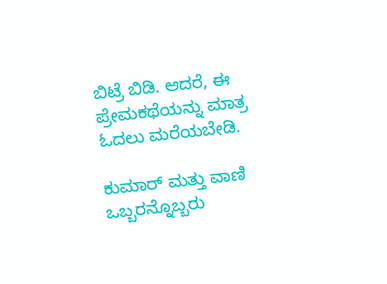ಬಿಟ್ರೆ ಬಿಡಿ. ಆದರೆ, ಈ ಪ್ರೇಮಕಥೆಯನ್ನು ಮಾತ್ರ ಓದಲು ಮರೆಯಬೇಡಿ.

ಕುಮಾರ್ ಮತ್ತು ವಾಣಿ ಒಬ್ಬರನ್ನೊಬ್ಬರು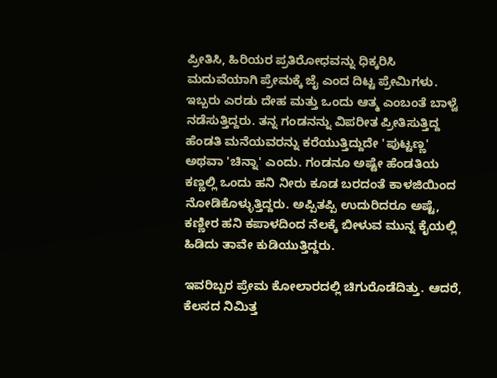ಪ್ರೀತಿಸಿ, ಹಿರಿಯರ ಪ್ರತಿರೋಧವನ್ನು ಧಿಕ್ಕರಿಸಿ ಮದುವೆಯಾಗಿ ಪ್ರೇಮಕ್ಕೆ ಜೈ ಎಂದ ದಿಟ್ಟ ಪ್ರೇಮಿಗಳು. ಇಬ್ಬರು ಎರಡು ದೇಹ ಮತ್ತು ಒಂದು ಆತ್ಮ ಎಂಬಂತೆ ಬಾಳ್ವೆ ನಡೆಸುತ್ತಿದ್ದರು. ತನ್ನ ಗಂಡನನ್ನು ವಿಪರೀತ ಪ್ರೀತಿಸುತ್ತಿದ್ದ ಹೆಂಡತಿ ಮನೆಯವರನ್ನು ಕರೆಯುತ್ತಿದ್ದುದೇ 'ಪುಟ್ಟಣ್ಣ' ಅಥವಾ 'ಚಿನ್ನಾ' ಎಂದು. ಗಂಡನೂ ಅಷ್ಟೇ ಹೆಂಡತಿಯ ಕಣ್ಣಲ್ಲಿ ಒಂದು ಹನಿ ನೀರು ಕೂಡ ಬರದಂತೆ ಕಾಳಜಿಯಿಂದ ನೋಡಿಕೊಳ್ಳುತ್ತಿದ್ದರು. ಅಪ್ಪಿತಪ್ಪಿ ಉದುರಿದರೂ ಅಷ್ಟೆ, ಕಣ್ಣೀರ ಹನಿ ಕಪಾಳದಿಂದ ನೆಲಕ್ಕೆ ಬೀಳುವ ಮುನ್ನ ಕೈಯಲ್ಲಿ ಹಿಡಿದು ತಾವೇ ಕುಡಿಯುತ್ತಿದ್ದರು.

ಇವರಿಬ್ಬರ ಪ್ರೇಮ ಕೋಲಾರದಲ್ಲಿ ಚಿಗುರೊಡೆದಿತ್ತು. ಆದರೆ, ಕೆಲಸದ ನಿಮಿತ್ತ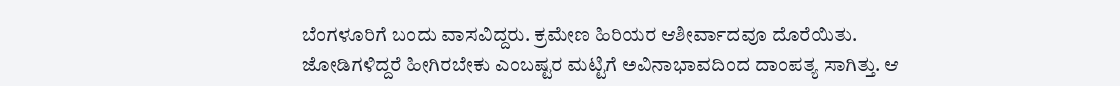ಬೆಂಗಳೂರಿಗೆ ಬಂದು ವಾಸವಿದ್ದರು. ಕ್ರಮೇಣ ಹಿರಿಯರ ಆಶೀರ್ವಾದವೂ ದೊರೆಯಿತು. ಜೋಡಿಗಳಿದ್ದರೆ ಹೀಗಿರಬೇಕು ಎಂಬಷ್ಟರ ಮಟ್ಟಿಗೆ ಅವಿನಾಭಾವದಿಂದ ದಾಂಪತ್ಯ ಸಾಗಿತ್ತು. ಆ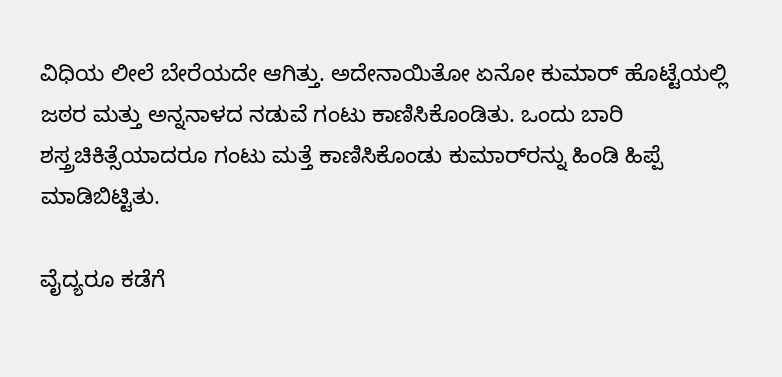ವಿಧಿಯ ಲೀಲೆ ಬೇರೆಯದೇ ಆಗಿತ್ತು. ಅದೇನಾಯಿತೋ ಏನೋ ಕುಮಾರ್ ಹೊಟ್ಟೆಯಲ್ಲಿ ಜಠರ ಮತ್ತು ಅನ್ನನಾಳದ ನಡುವೆ ಗಂಟು ಕಾಣಿಸಿಕೊಂಡಿತು. ಒಂದು ಬಾರಿ ಶಸ್ತ್ರಚಿಕಿತ್ಸೆಯಾದರೂ ಗಂಟು ಮತ್ತೆ ಕಾಣಿಸಿಕೊಂಡು ಕುಮಾರ್‌ರನ್ನು ಹಿಂಡಿ ಹಿಪ್ಪೆ ಮಾಡಿಬಿಟ್ಟಿತು.

ವೈದ್ಯರೂ ಕಡೆಗೆ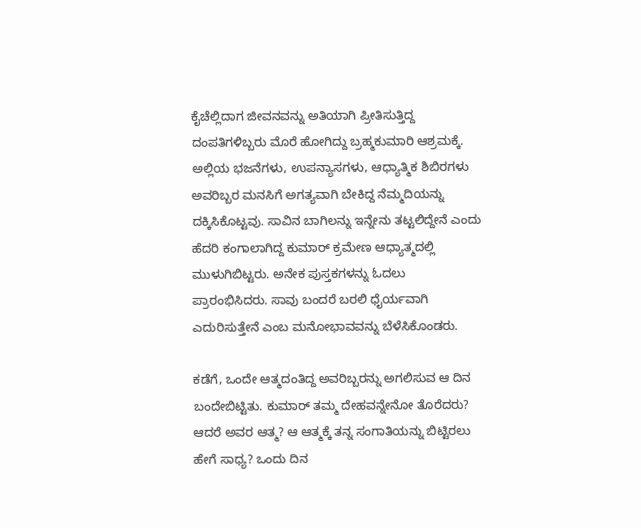ಕೈಚೆಲ್ಲಿದಾಗ ಜೀವನವನ್ನು ಅತಿಯಾಗಿ ಪ್ರೀತಿಸುತ್ತಿದ್ದ ದಂಪತಿಗಳಿಬ್ಬರು ಮೊರೆ ಹೋಗಿದ್ದು ಬ್ರಹ್ಮಕುಮಾರಿ ಆಶ್ರಮಕ್ಕೆ. ಅಲ್ಲಿಯ ಭಜನೆಗಳು, ಉಪನ್ಯಾಸಗಳು, ಆಧ್ಯಾತ್ಮಿಕ ಶಿಬಿರಗಳು ಅವರಿಬ್ಬರ ಮನಸಿಗೆ ಅಗತ್ಯವಾಗಿ ಬೇಕಿದ್ದ ನೆಮ್ಮದಿಯನ್ನು ದಕ್ಕಿಸಿಕೊಟ್ಟವು. ಸಾವಿನ ಬಾಗಿಲನ್ನು ಇನ್ನೇನು ತಟ್ಟಲಿದ್ದೇನೆ ಎಂದು ಹೆದರಿ ಕಂಗಾಲಾಗಿದ್ದ ಕುಮಾರ್ ಕ್ರಮೇಣ ಆಧ್ಯಾತ್ಮದಲ್ಲಿ ಮುಳುಗಿಬಿಟ್ಟರು. ಅನೇಕ ಪುಸ್ತಕಗಳನ್ನು ಓದಲು ಪ್ರಾರಂಭಿಸಿದರು. ಸಾವು ಬಂದರೆ ಬರಲಿ ಧೈರ್ಯವಾಗಿ ಎದುರಿಸುತ್ತೇನೆ ಎಂಬ ಮನೋಭಾವವನ್ನು ಬೆಳೆಸಿಕೊಂಡರು.

ಕಡೆಗೆ, ಒಂದೇ ಆತ್ಮದಂತಿದ್ದ ಅವರಿಬ್ಬರನ್ನು ಅಗಲಿಸುವ ಆ ದಿನ ಬಂದೇಬಿಟ್ಟಿತು. ಕುಮಾರ್ ತಮ್ಮ ದೇಹವನ್ನೇನೋ ತೊರೆದರು? ಆದರೆ ಅವರ ಆತ್ಮ? ಆ ಆತ್ಮಕ್ಕೆ ತನ್ನ ಸಂಗಾತಿಯನ್ನು ಬಿಟ್ಟಿರಲು ಹೇಗೆ ಸಾಧ್ಯ? ಒಂದು ದಿನ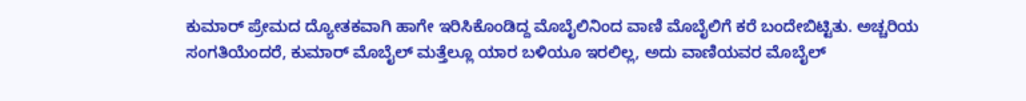ಕುಮಾರ್ ಪ್ರೇಮದ ದ್ಯೋತಕವಾಗಿ ಹಾಗೇ ಇರಿಸಿಕೊಂಡಿದ್ದ ಮೊಬೈಲಿನಿಂದ ವಾಣಿ ಮೊಬೈಲಿಗೆ ಕರೆ ಬಂದೇಬಿಟ್ಟಿತು. ಅಚ್ಚರಿಯ ಸಂಗತಿಯೆಂದರೆ, ಕುಮಾರ್ ಮೊಬೈಲ್ ಮತ್ತೆಲ್ಲೂ ಯಾರ ಬಳಿಯೂ ಇರಲಿಲ್ಲ, ಅದು ವಾಣಿಯವರ ಮೊಬೈಲ್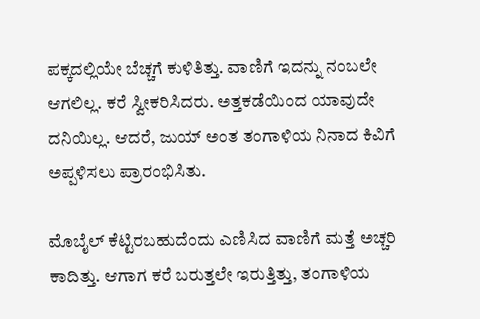ಪಕ್ಕದಲ್ಲಿಯೇ ಬೆಚ್ಚಗೆ ಕುಳಿತಿತ್ತು. ವಾಣಿಗೆ ಇದನ್ನು ನಂಬಲೇ ಆಗಲಿಲ್ಲ. ಕರೆ ಸ್ವೀಕರಿಸಿದರು. ಅತ್ತಕಡೆಯಿಂದ ಯಾವುದೇ ದನಿಯಿಲ್ಲ. ಆದರೆ, ಜುಯ್ ಅಂತ ತಂಗಾಳಿಯ ನಿನಾದ ಕಿವಿಗೆ ಅಪ್ಪಳಿಸಲು ಪ್ರಾರಂಭಿಸಿತು.

ಮೊಬೈಲ್ ಕೆಟ್ಟಿರಬಹುದೆಂದು ಎಣಿಸಿದ ವಾಣಿಗೆ ಮತ್ತೆ ಅಚ್ಚರಿ ಕಾದಿತ್ತು. ಆಗಾಗ ಕರೆ ಬರುತ್ತಲೇ ಇರುತ್ತಿತ್ತು, ತಂಗಾಳಿಯ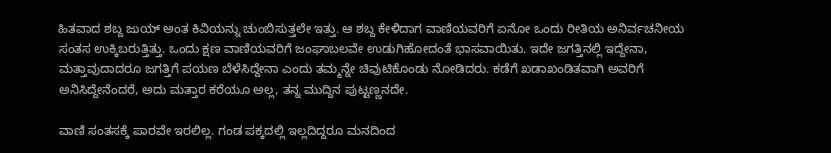ಹಿತವಾದ ಶಬ್ದ ಜುಯ್ ಅಂತ ಕಿವಿಯನ್ನು ಚುಂಬಿಸುತ್ತಲೇ ಇತ್ತು. ಆ ಶಬ್ದ ಕೇಳಿದಾಗ ವಾಣಿಯವರಿಗೆ ಏನೋ ಒಂದು ರೀತಿಯ ಅನಿರ್ವಚನೀಯ ಸಂತಸ ಉಕ್ಕಿಬರುತ್ತಿತ್ತು. ಒಂದು ಕ್ಷಣ ವಾಣಿಯವರಿಗೆ ಜಂಘಾಬಲವೇ ಉಡುಗಿಹೋದಂತೆ ಭಾಸವಾಯಿತು. ಇದೇ ಜಗತ್ತಿನಲ್ಲಿ ಇದ್ದೇನಾ, ಮತ್ತಾವುದಾದರೂ ಜಗತ್ತಿಗೆ ಪಯಣ ಬೆಳೆಸಿದ್ದೇನಾ ಎಂದು ತಮ್ಮನ್ನೇ ಚಿವುಟಿಕೊಂಡು ನೋಡಿದರು. ಕಡೆಗೆ ಖಡಾಖಂಡಿತವಾಗಿ ಅವರಿಗೆ ಅನಿಸಿದ್ದೇನೆಂದರೆ, ಅದು ಮತ್ತಾರ ಕರೆಯೂ ಅಲ್ಲ, ತನ್ನ ಮುದ್ದಿನ ಪುಟ್ಟಣ್ಣನದೇ.

ವಾಣಿ ಸಂತಸಕ್ಕೆ ಪಾರವೇ ಇರಲಿಲ್ಲ. ಗಂಡ ಪಕ್ಕದಲ್ಲಿ ಇಲ್ಲದಿದ್ದರೂ ಮನದಿಂದ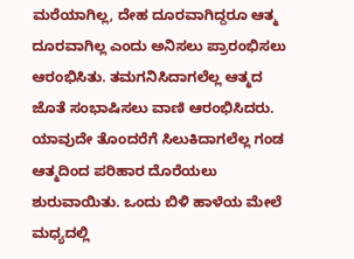ಮರೆಯಾಗಿಲ್ಲ, ದೇಹ ದೂರವಾಗಿದ್ದರೂ ಆತ್ಮ ದೂರವಾಗಿಲ್ಲ ಎಂದು ಅನಿಸಲು ಪ್ರಾರಂಭಿಸಲು ಆರಂಭಿಸಿತು. ತಮಗನಿಸಿದಾಗಲೆಲ್ಲ ಆತ್ಮದ ಜೊತೆ ಸಂಭಾಷಿಸಲು ವಾಣಿ ಆರಂಭಿಸಿದರು. ಯಾವುದೇ ತೊಂದರೆಗೆ ಸಿಲುಕಿದಾಗಲೆಲ್ಲ ಗಂಡ ಆತ್ಮದಿಂದ ಪರಿಹಾರ ದೊರೆಯಲು ಶುರುವಾಯಿತು. ಒಂದು ಬಿಳಿ ಹಾಳೆಯ ಮೇಲೆ ಮಧ್ಯದಲ್ಲಿ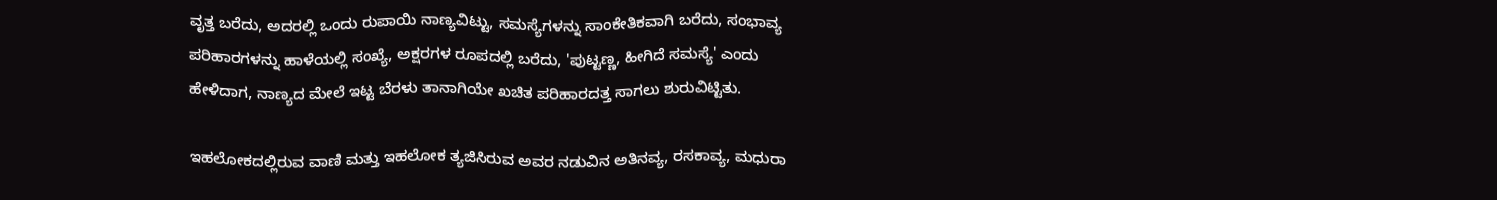ವೃತ್ತ ಬರೆದು, ಅದರಲ್ಲಿ ಒಂದು ರುಪಾಯಿ ನಾಣ್ಯವಿಟ್ಟು, ಸಮಸ್ಯೆಗಳನ್ನು ಸಾಂಕೇತಿಕವಾಗಿ ಬರೆದು, ಸಂಭಾವ್ಯ ಪರಿಹಾರಗಳನ್ನು ಹಾಳೆಯಲ್ಲಿ ಸಂಖ್ಯೆ, ಅಕ್ಷರಗಳ ರೂಪದಲ್ಲಿ ಬರೆದು, 'ಪುಟ್ಟಣ್ಣ, ಹೀಗಿದೆ ಸಮಸ್ಯೆ' ಎಂದು ಹೇಳಿದಾಗ, ನಾಣ್ಯದ ಮೇಲೆ ಇಟ್ಟ ಬೆರಳು ತಾನಾಗಿಯೇ ಖಚಿತ ಪರಿಹಾರದತ್ತ ಸಾಗಲು ಶುರುವಿಟ್ಟಿತು.

ಇಹಲೋಕದಲ್ಲಿರುವ ವಾಣಿ ಮತ್ತು ಇಹಲೋಕ ತ್ಯಜಿಸಿರುವ ಅವರ ನಡುವಿನ ಅತಿನವ್ಯ, ರಸಕಾವ್ಯ, ಮಧುರಾ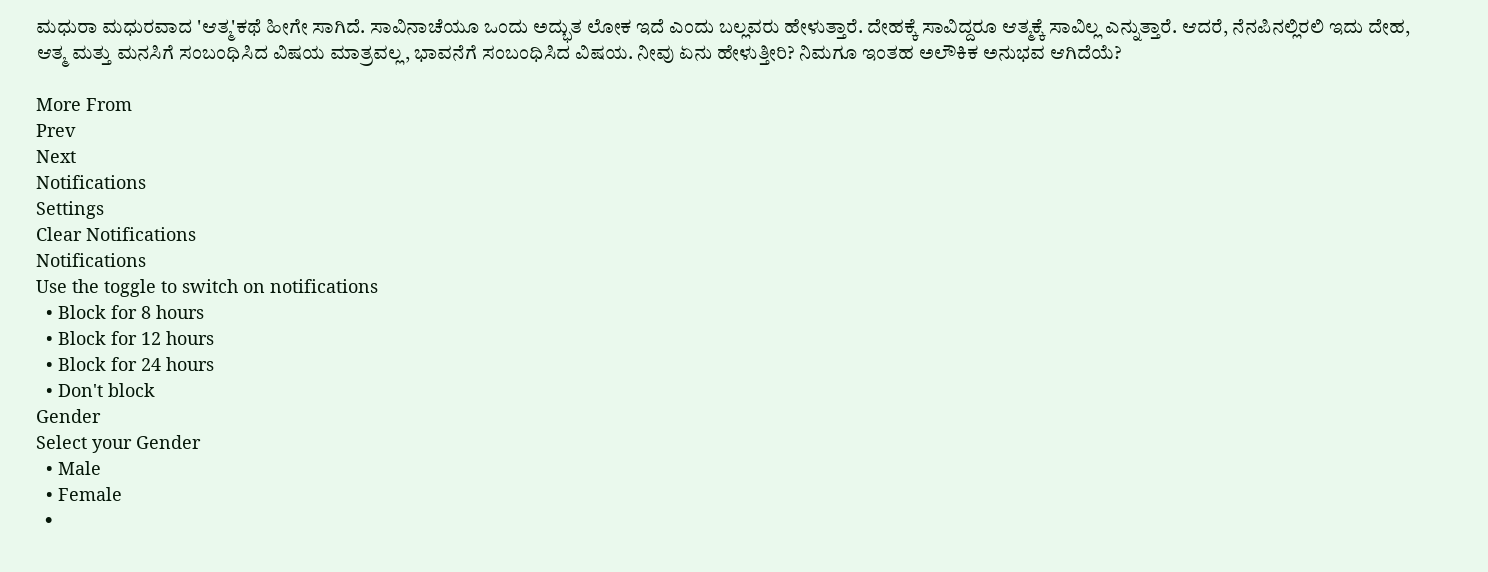ಮಧುರಾ ಮಧುರವಾದ 'ಆತ್ಮ'ಕಥೆ ಹೀಗೇ ಸಾಗಿದೆ. ಸಾವಿನಾಚೆಯೂ ಒಂದು ಅದ್ಭುತ ಲೋಕ ಇದೆ ಎಂದು ಬಲ್ಲವರು ಹೇಳುತ್ತಾರೆ. ದೇಹಕ್ಕೆ ಸಾವಿದ್ದರೂ ಆತ್ಮಕ್ಕೆ ಸಾವಿಲ್ಲ ಎನ್ನುತ್ತಾರೆ. ಆದರೆ, ನೆನಪಿನಲ್ಲಿರಲಿ ಇದು ದೇಹ, ಆತ್ಮ ಮತ್ತು ಮನಸಿಗೆ ಸಂಬಂಧಿಸಿದ ವಿಷಯ ಮಾತ್ರವಲ್ಲ, ಭಾವನೆಗೆ ಸಂಬಂಧಿಸಿದ ವಿಷಯ. ನೀವು ಏನು ಹೇಳುತ್ತೀರಿ? ನಿಮಗೂ ಇಂತಹ ಅಲೌಕಿಕ ಅನುಭವ ಆಗಿದೆಯೆ?

More From
Prev
Next
Notifications
Settings
Clear Notifications
Notifications
Use the toggle to switch on notifications
  • Block for 8 hours
  • Block for 12 hours
  • Block for 24 hours
  • Don't block
Gender
Select your Gender
  • Male
  • Female
  •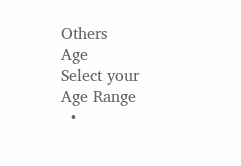Others
Age
Select your Age Range
  •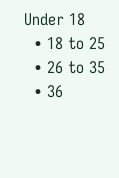Under 18
  • 18 to 25
  • 26 to 35
  • 36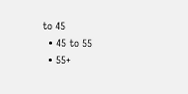to 45
  • 45 to 55
  • 55+